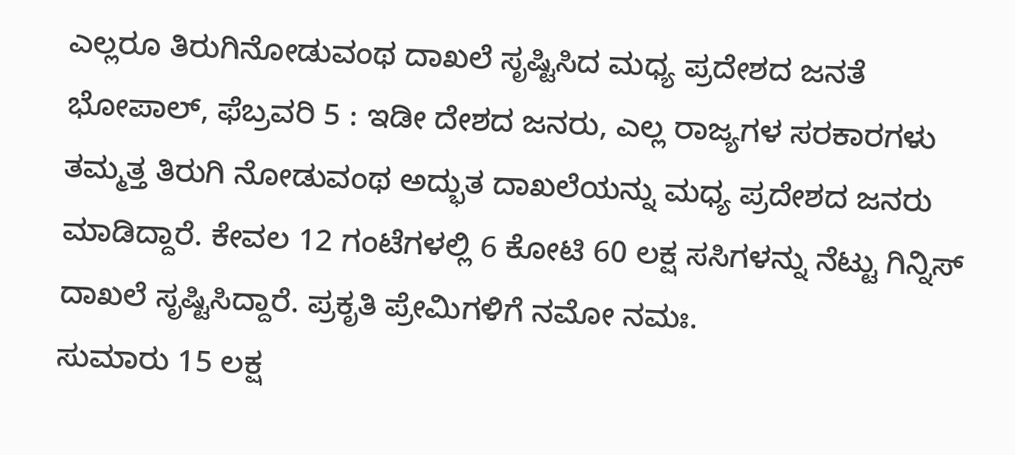ಎಲ್ಲರೂ ತಿರುಗಿನೋಡುವಂಥ ದಾಖಲೆ ಸೃಷ್ಟಿಸಿದ ಮಧ್ಯ ಪ್ರದೇಶದ ಜನತೆ
ಭೋಪಾಲ್, ಫೆಬ್ರವರಿ 5 : ಇಡೀ ದೇಶದ ಜನರು, ಎಲ್ಲ ರಾಜ್ಯಗಳ ಸರಕಾರಗಳು ತಮ್ಮತ್ತ ತಿರುಗಿ ನೋಡುವಂಥ ಅದ್ಭುತ ದಾಖಲೆಯನ್ನು ಮಧ್ಯ ಪ್ರದೇಶದ ಜನರು ಮಾಡಿದ್ದಾರೆ. ಕೇವಲ 12 ಗಂಟೆಗಳಲ್ಲಿ 6 ಕೋಟಿ 60 ಲಕ್ಷ ಸಸಿಗಳನ್ನು ನೆಟ್ಟು ಗಿನ್ನಿಸ್ ದಾಖಲೆ ಸೃಷ್ಟಿಸಿದ್ದಾರೆ. ಪ್ರಕೃತಿ ಪ್ರೇಮಿಗಳಿಗೆ ನಮೋ ನಮಃ.
ಸುಮಾರು 15 ಲಕ್ಷ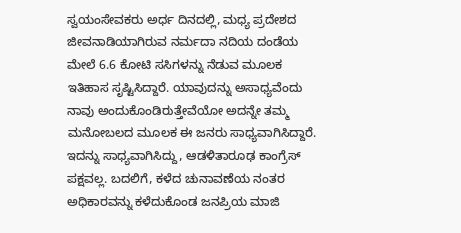ಸ್ವಯಂಸೇವಕರು ಅರ್ಧ ದಿನದಲ್ಲಿ, ಮಧ್ಯ ಪ್ರದೇಶದ ಜೀವನಾಡಿಯಾಗಿರುವ ನರ್ಮದಾ ನದಿಯ ದಂಡೆಯ ಮೇಲೆ 6.6 ಕೋಟಿ ಸಸಿಗಳನ್ನು ನೆಡುವ ಮೂಲಕ ಇತಿಹಾಸ ಸೃಷ್ಟಿಸಿದ್ದಾರೆ. ಯಾವುದನ್ನು ಅಸಾಧ್ಯವೆಂದು ನಾವು ಅಂದುಕೊಂಡಿರುತ್ತೇವೆಯೋ ಅದನ್ನೇ ತಮ್ಮ ಮನೋಬಲದ ಮೂಲಕ ಈ ಜನರು ಸಾಧ್ಯವಾಗಿಸಿದ್ದಾರೆ.
ಇದನ್ನು ಸಾಧ್ಯವಾಗಿಸಿದ್ದು, ಆಡಳಿತಾರೂಢ ಕಾಂಗ್ರೆಸ್ ಪಕ್ಷವಲ್ಲ. ಬದಲಿಗೆ, ಕಳೆದ ಚುನಾವಣೆಯ ನಂತರ ಅಧಿಕಾರವನ್ನು ಕಳೆದುಕೊಂಡ ಜನಪ್ರಿಯ ಮಾಜಿ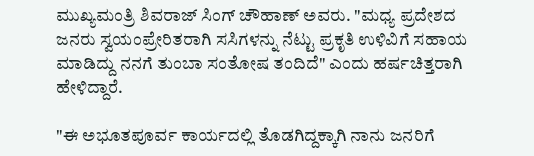ಮುಖ್ಯಮಂತ್ರಿ ಶಿವರಾಜ್ ಸಿಂಗ್ ಚೌಹಾಣ್ ಅವರು. "ಮಧ್ಯ ಪ್ರದೇಶದ ಜನರು ಸ್ವಯಂಪ್ರೇರಿತರಾಗಿ ಸಸಿಗಳನ್ನು ನೆಟ್ಟು ಪ್ರಕೃತಿ ಉಳಿವಿಗೆ ಸಹಾಯ ಮಾಡಿದ್ದು ನನಗೆ ತುಂಬಾ ಸಂತೋಷ ತಂದಿದೆ" ಎಂದು ಹರ್ಷಚಿತ್ತರಾಗಿ ಹೇಳಿದ್ದಾರೆ.

"ಈ ಅಭೂತಪೂರ್ವ ಕಾರ್ಯದಲ್ಲಿ ತೊಡಗಿದ್ದಕ್ಕಾಗಿ ನಾನು ಜನರಿಗೆ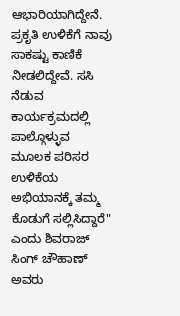ಆಭಾರಿಯಾಗಿದ್ದೇನೆ. ಪ್ರಕೃತಿ ಉಳಿಕೆಗೆ ನಾವು ಸಾಕಷ್ಟು ಕಾಣಿಕೆ ನೀಡಲಿದ್ದೇವೆ. ಸಸಿ ನೆಡುವ ಕಾರ್ಯಕ್ರಮದಲ್ಲಿ ಪಾಲ್ಗೊಳ್ಳುವ ಮೂಲಕ ಪರಿಸರ ಉಳಿಕೆಯ ಅಭಿಯಾನಕ್ಕೆ ತಮ್ಮ ಕೊಡುಗೆ ಸಲ್ಲಿಸಿದ್ದಾರೆ" ಎಂದು ಶಿವರಾಜ್ ಸಿಂಗ್ ಚೌಹಾಣ್ ಅವರು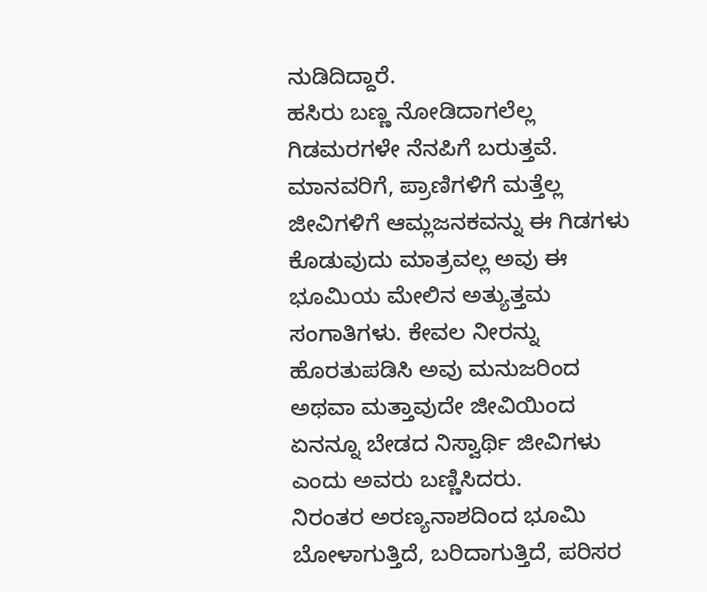ನುಡಿದಿದ್ದಾರೆ.
ಹಸಿರು ಬಣ್ಣ ನೋಡಿದಾಗಲೆಲ್ಲ ಗಿಡಮರಗಳೇ ನೆನಪಿಗೆ ಬರುತ್ತವೆ. ಮಾನವರಿಗೆ, ಪ್ರಾಣಿಗಳಿಗೆ ಮತ್ತೆಲ್ಲ ಜೀವಿಗಳಿಗೆ ಆಮ್ಲಜನಕವನ್ನು ಈ ಗಿಡಗಳು ಕೊಡುವುದು ಮಾತ್ರವಲ್ಲ ಅವು ಈ ಭೂಮಿಯ ಮೇಲಿನ ಅತ್ಯುತ್ತಮ ಸಂಗಾತಿಗಳು. ಕೇವಲ ನೀರನ್ನು ಹೊರತುಪಡಿಸಿ ಅವು ಮನುಜರಿಂದ ಅಥವಾ ಮತ್ತಾವುದೇ ಜೀವಿಯಿಂದ ಏನನ್ನೂ ಬೇಡದ ನಿಸ್ವಾರ್ಥಿ ಜೀವಿಗಳು ಎಂದು ಅವರು ಬಣ್ಣಿಸಿದರು.
ನಿರಂತರ ಅರಣ್ಯನಾಶದಿಂದ ಭೂಮಿ ಬೋಳಾಗುತ್ತಿದೆ, ಬರಿದಾಗುತ್ತಿದೆ, ಪರಿಸರ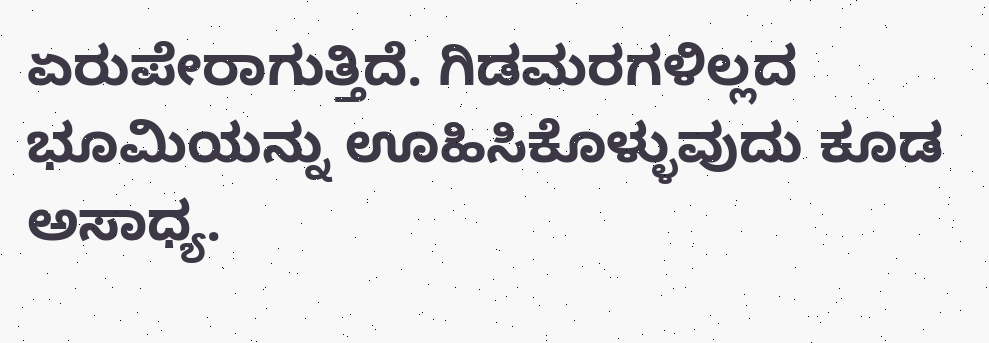ಏರುಪೇರಾಗುತ್ತಿದೆ. ಗಿಡಮರಗಳಿಲ್ಲದ ಭೂಮಿಯನ್ನು ಊಹಿಸಿಕೊಳ್ಳುವುದು ಕೂಡ ಅಸಾಧ್ಯ.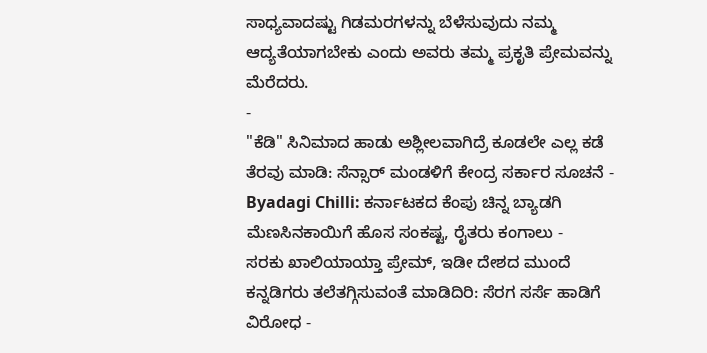ಸಾಧ್ಯವಾದಷ್ಟು ಗಿಡಮರಗಳನ್ನು ಬೆಳೆಸುವುದು ನಮ್ಮ ಆದ್ಯತೆಯಾಗಬೇಕು ಎಂದು ಅವರು ತಮ್ಮ ಪ್ರಕೃತಿ ಪ್ರೇಮವನ್ನು ಮೆರೆದರು.
-
"ಕೆಡಿ" ಸಿನಿಮಾದ ಹಾಡು ಅಶ್ಲೀಲವಾಗಿದ್ರೆ ಕೂಡಲೇ ಎಲ್ಲ ಕಡೆ ತೆರವು ಮಾಡಿ: ಸೆನ್ಸಾರ್ ಮಂಡಳಿಗೆ ಕೇಂದ್ರ ಸರ್ಕಾರ ಸೂಚನೆ -
Byadagi Chilli: ಕರ್ನಾಟಕದ ಕೆಂಪು ಚಿನ್ನ ಬ್ಯಾಡಗಿ ಮೆಣಸಿನಕಾಯಿಗೆ ಹೊಸ ಸಂಕಷ್ಟ, ರೈತರು ಕಂಗಾಲು -
ಸರಕು ಖಾಲಿಯಾಯ್ತಾ ಪ್ರೇಮ್, ಇಡೀ ದೇಶದ ಮುಂದೆ ಕನ್ನಡಿಗರು ತಲೆತಗ್ಗಿಸುವಂತೆ ಮಾಡಿದಿರಿ: ಸೆರಗ ಸರ್ಸೆ ಹಾಡಿಗೆ ವಿರೋಧ -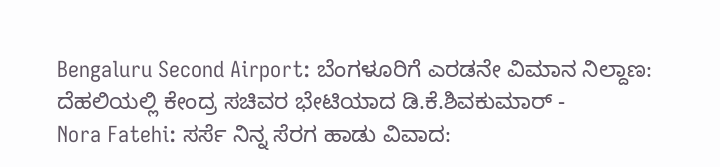Bengaluru Second Airport: ಬೆಂಗಳೂರಿಗೆ ಎರಡನೇ ವಿಮಾನ ನಿಲ್ದಾಣ: ದೆಹಲಿಯಲ್ಲಿ ಕೇಂದ್ರ ಸಚಿವರ ಭೇಟಿಯಾದ ಡಿ.ಕೆ.ಶಿವಕುಮಾರ್ -
Nora Fatehi: ಸರ್ಸೆ ನಿನ್ನ ಸೆರಗ ಹಾಡು ವಿವಾದ: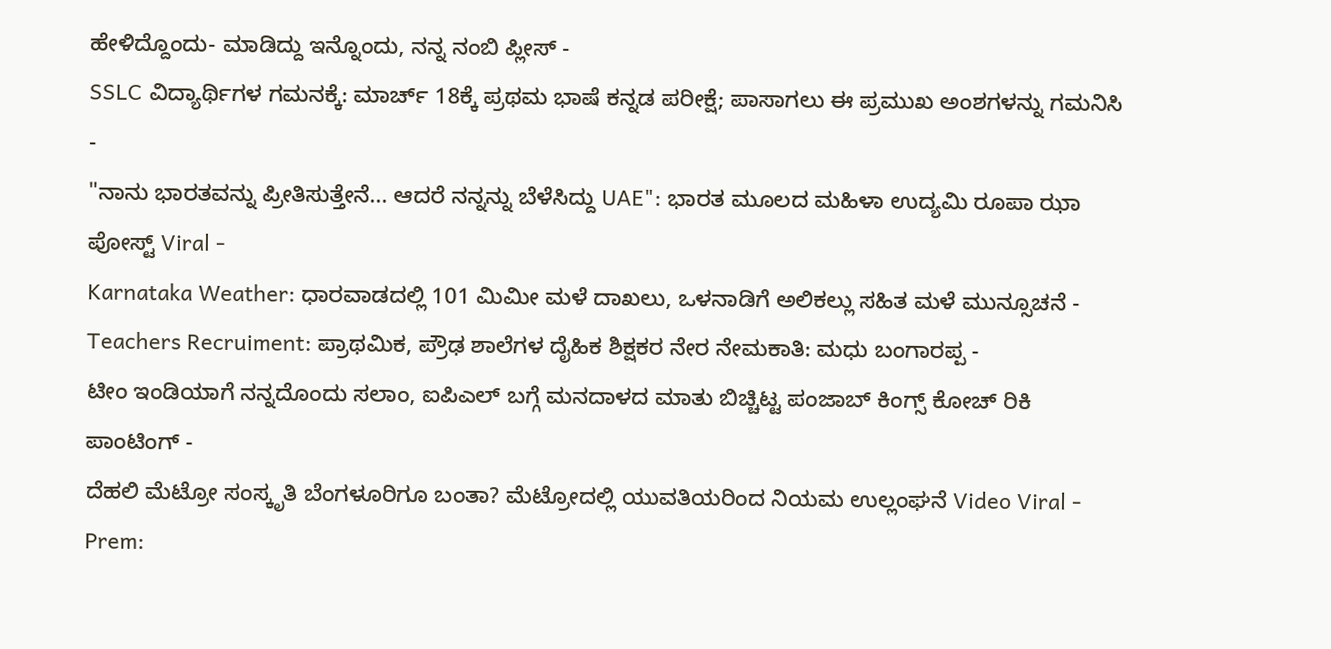ಹೇಳಿದ್ದೊಂದು- ಮಾಡಿದ್ದು ಇನ್ನೊಂದು, ನನ್ನ ನಂಬಿ ಪ್ಲೀಸ್ -
SSLC ವಿದ್ಯಾರ್ಥಿಗಳ ಗಮನಕ್ಕೆ: ಮಾರ್ಚ್ 18ಕ್ಕೆ ಪ್ರಥಮ ಭಾಷೆ ಕನ್ನಡ ಪರೀಕ್ಷೆ; ಪಾಸಾಗಲು ಈ ಪ್ರಮುಖ ಅಂಶಗಳನ್ನು ಗಮನಿಸಿ -
"ನಾನು ಭಾರತವನ್ನು ಪ್ರೀತಿಸುತ್ತೇನೆ... ಆದರೆ ನನ್ನನ್ನು ಬೆಳೆಸಿದ್ದು UAE": ಭಾರತ ಮೂಲದ ಮಹಿಳಾ ಉದ್ಯಮಿ ರೂಪಾ ಝಾ ಪೋಸ್ಟ್ Viral -
Karnataka Weather: ಧಾರವಾಡದಲ್ಲಿ 101 ಮಿಮೀ ಮಳೆ ದಾಖಲು, ಒಳನಾಡಿಗೆ ಅಲಿಕಲ್ಲು ಸಹಿತ ಮಳೆ ಮುನ್ಸೂಚನೆ -
Teachers Recruiment: ಪ್ರಾಥಮಿಕ, ಪ್ರೌಢ ಶಾಲೆಗಳ ದೈಹಿಕ ಶಿಕ್ಷಕರ ನೇರ ನೇಮಕಾತಿ: ಮಧು ಬಂಗಾರಪ್ಪ -
ಟೀಂ ಇಂಡಿಯಾಗೆ ನನ್ನದೊಂದು ಸಲಾಂ, ಐಪಿಎಲ್ ಬಗ್ಗೆ ಮನದಾಳದ ಮಾತು ಬಿಚ್ಚಿಟ್ಟ ಪಂಜಾಬ್ ಕಿಂಗ್ಸ್ ಕೋಚ್ ರಿಕಿ ಪಾಂಟಿಂಗ್ -
ದೆಹಲಿ ಮೆಟ್ರೋ ಸಂಸ್ಕೃತಿ ಬೆಂಗಳೂರಿಗೂ ಬಂತಾ? ಮೆಟ್ರೋದಲ್ಲಿ ಯುವತಿಯರಿಂದ ನಿಯಮ ಉಲ್ಲಂಘನೆ Video Viral -
Prem: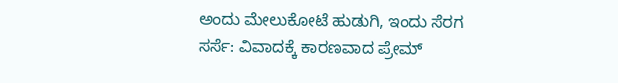ಅಂದು ಮೇಲುಕೋಟೆ ಹುಡುಗಿ, ಇಂದು ಸೆರಗ ಸರ್ಸೆ: ವಿವಾದಕ್ಕೆ ಕಾರಣವಾದ ಪ್ರೇಮ್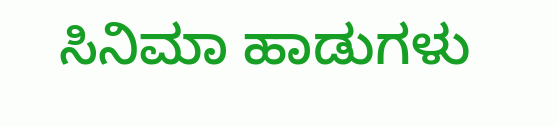ಸಿನಿಮಾ ಹಾಡುಗಳು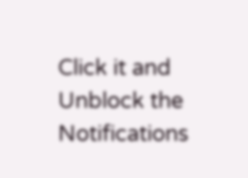Click it and Unblock the Notifications